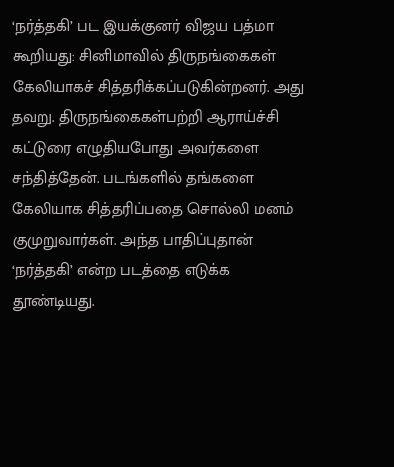‘நர்த்தகி’ பட இயக்குனர் விஜய பத்மா கூறியது: சினிமாவில் திருநங்கைகள் கேலியாகச் சித்தரிக்கப்படுகின்றனர். அது தவறு. திருநங்கைகள்பற்றி ஆராய்ச்சி கட்டுரை எழுதியபோது அவர்களை சந்தித்தேன். படங்களில் தங்களை கேலியாக சித்தரிப்பதை சொல்லி மனம் குமுறுவார்கள். அந்த பாதிப்புதான் ‘நர்த்தகி’ என்ற படத்தை எடுக்க தூண்டியது.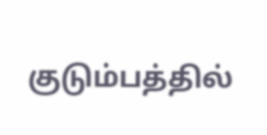குடும்பத்தில்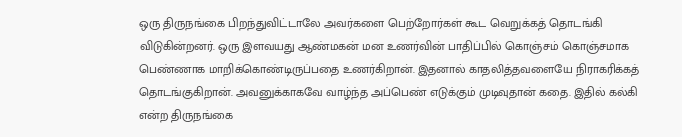ஒரு திருநங்கை பிறந்துவிட்டாலே அவர்களை பெற்றோர்கள் கூட வெறுக்கத் தொடங்கி விடுகின்றனர். ஒரு இளவயது ஆண்மகன் மன உணர்வின் பாதிப்பில் கொஞ்சம் கொஞ்சமாக பெண்ணாக மாறிக்கொண்டிருப்பதை உணர்கிறான். இதனால் காதலித்தவளையே நிராகரிக்கத் தொடங்குகிறான். அவனுக்காகவே வாழ்ந்த அப்பெண் எடுக்கும் முடிவுதான் கதை. இதில் கல்கி என்ற திருநங்கை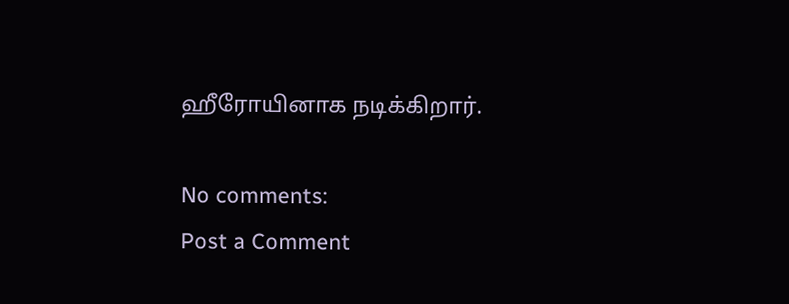ஹீரோயினாக நடிக்கிறார்.

No comments:
Post a Comment